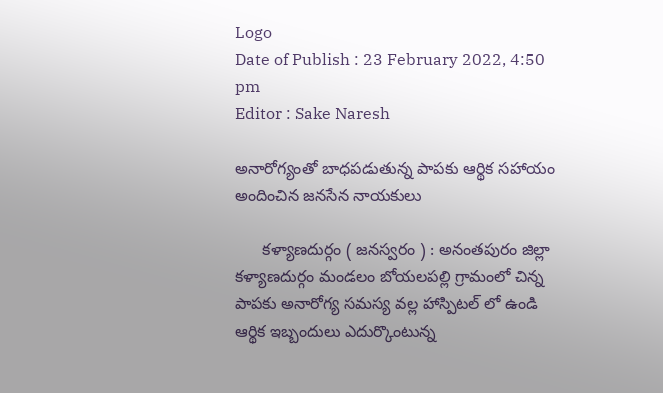Logo
Date of Publish : 23 February 2022, 4:50 pm
Editor : Sake Naresh

అనారోగ్యంతో బాధపడుతున్న పాపకు ఆర్థిక సహాయం అందించిన జనసేన నాయకులు

      కళ్యాణదుర్గం ( జనస్వరం ) : అనంతపురం జిల్లా కళ్యాణదుర్గం మండలం బోయలపల్లి గ్రామంలో చిన్న పాపకు అనారోగ్య సమస్య వల్ల హాస్పిటల్ లో ఉండి ఆర్థిక ఇబ్బందులు ఎదుర్కొంటున్న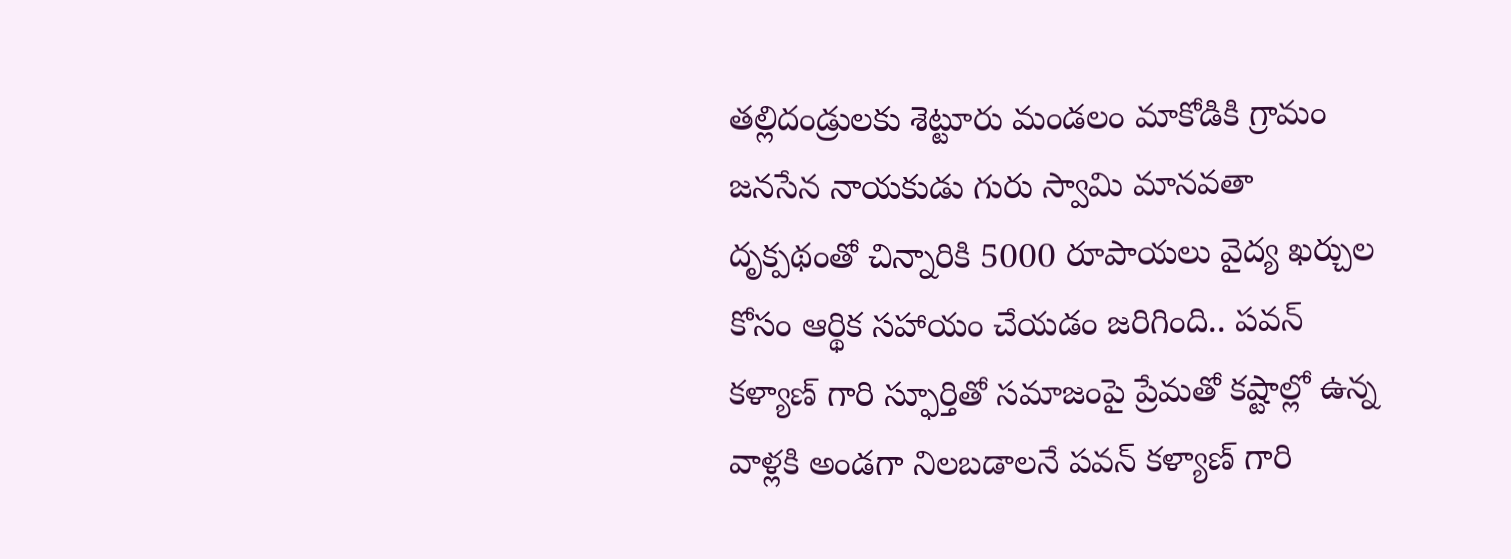తల్లిదండ్రులకు శెట్టూరు మండలం మాకోడికి గ్రామం జనసేన నాయకుడు గురు స్వామి మానవతా దృక్పథంతో చిన్నారికి 5000 రూపాయలు వైద్య ఖర్చుల కోసం ఆర్థిక సహాయం చేయడం జరిగింది.. పవన్ కళ్యాణ్ గారి స్ఫూర్తితో సమాజంపై ప్రేమతో కష్టాల్లో ఉన్న వాళ్లకి అండగా నిలబడాలనే పవన్ కళ్యాణ్ గారి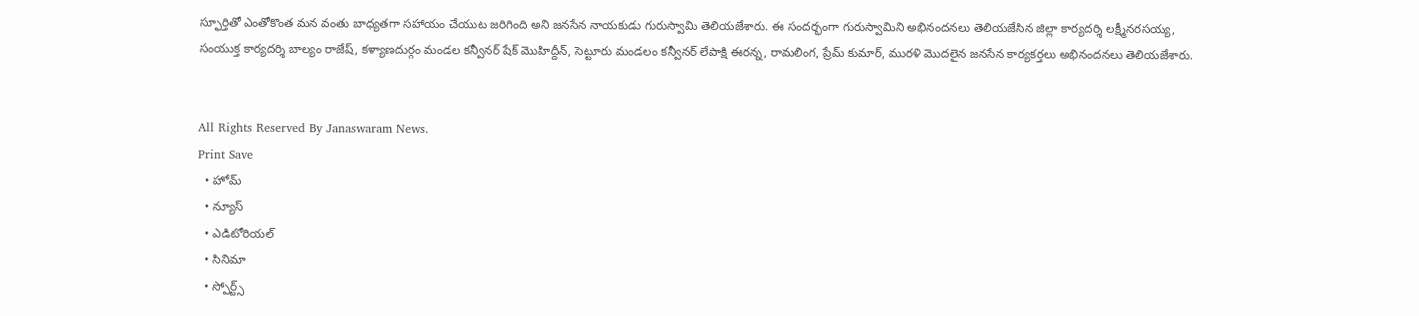స్ఫూర్తితో ఎంతోకొంత మన వంతు బాధ్యతగా సహాయం చేయుట జరిగింది అని జనసేన నాయకుడు గురుస్వామి తెలియజేశారు. ఈ సందర్భంగా గురుస్వామిని అభినందనలు తెలియజేసిన జిల్లా కార్యదర్శి లక్ష్మీనరసయ్య, సంయుక్త కార్యదర్శి బాల్యం రాజేష్, కళ్యాణదుర్గం మండల కన్వీనర్ షేక్ మొహిద్దీన్, సెట్టూరు మండలం కన్వీనర్ లేపాక్షి ఈరన్న, రామలింగ, ప్రేమ్ కుమార్, మురళి మొదలైన జనసేన కార్యకర్తలు అభినందనలు తెలియజేశారు.


All Rights Reserved By Janaswaram News.
Print Save
  • హోమ్
  • న్యూస్
  • ఎడిటోరియల్
  • సినిమా
  • స్పోర్ట్స్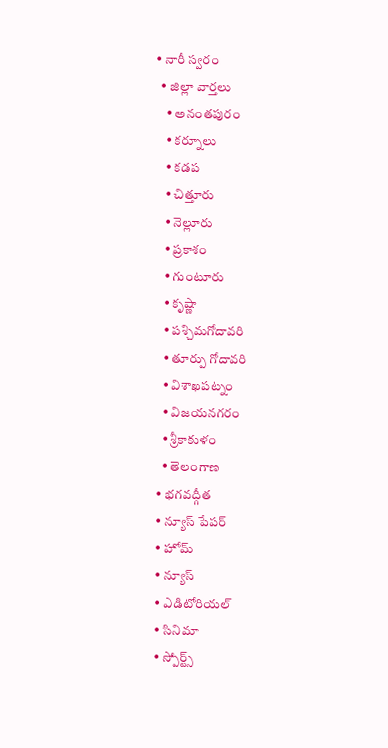• నారీ స్వరం
  • జిల్లా వార్తలు
    • అనంతపురం
    • కర్నూలు
    • కడప
    • చిత్తూరు
    • నెల్లూరు
    • ప్రకాశం
    • గుంటూరు
    • కృష్ణా
    • పశ్చిమగోదావరి
    • తూర్పు గోదావరి
    • విశాఖపట్నం
    • విజయనగరం
    • శ్రీకాకుళం
    • తెలంగాణ
  • భగవద్గీత
  • న్యూస్ పేపర్
  • హోమ్
  • న్యూస్
  • ఎడిటోరియల్
  • సినిమా
  • స్పోర్ట్స్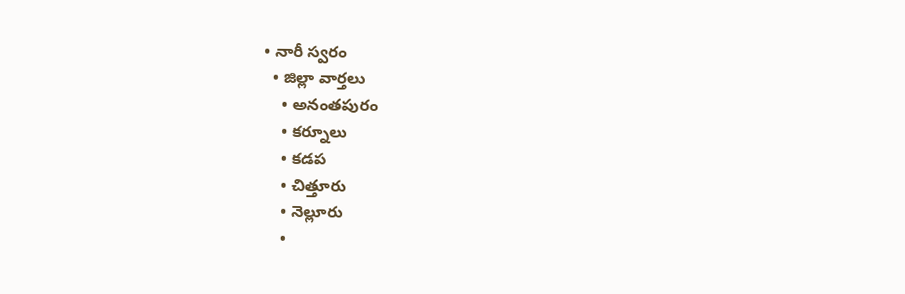• నారీ స్వరం
  • జిల్లా వార్తలు
    • అనంతపురం
    • కర్నూలు
    • కడప
    • చిత్తూరు
    • నెల్లూరు
    •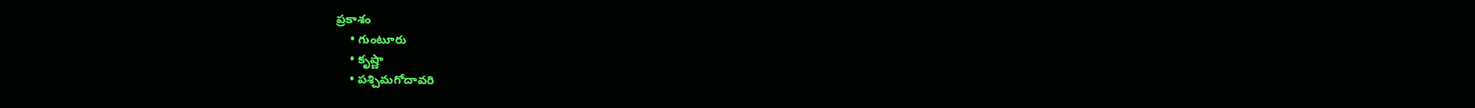ప్రకాశం
    • గుంటూరు
    • కృష్ణా
    • పశ్చిమగోదావరి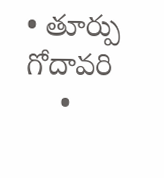• తూర్పు గోదావరి
    •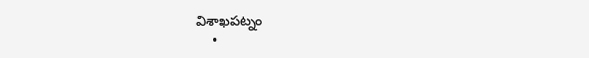విశాఖపట్నం
    •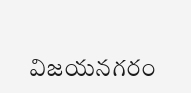విజయనగరం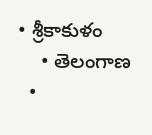• శ్రీకాకుళం
    • తెలంగాణ
  •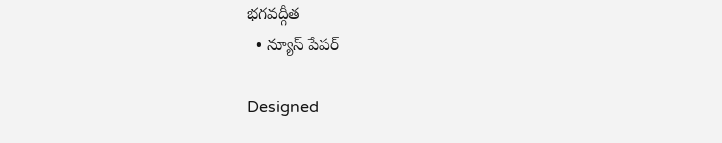భగవద్గీత
  • న్యూస్ పేపర్

Designed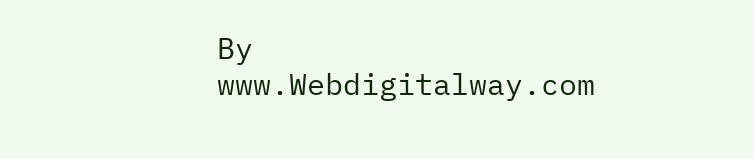By www.Webdigitalway.com